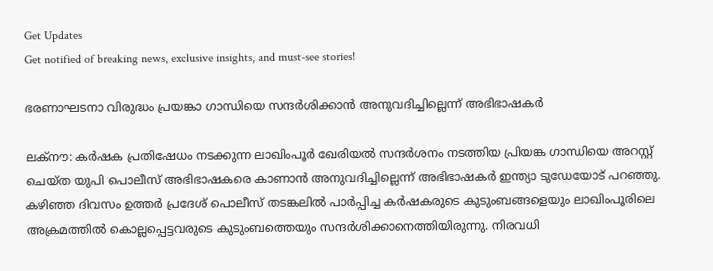Get Updates
Get notified of breaking news, exclusive insights, and must-see stories!

ഭരണാഘടനാ വിരുദ്ധം പ്രയങ്കാ ഗാന്ധിയെ സന്ദര്‍ശിക്കാന്‍ അനുവദിച്ചില്ലെന്ന് അഭിഭാഷകര്‍

ലക്‌നൗ: കര്‍ഷക പ്രതിഷേധം നടക്കുന്ന ലാഖിംപൂര്‍ ഖേരിയല്‍ സന്ദര്‍ശനം നടത്തിയ പ്രിയങ്ക ഗാന്ധിയെ അറസ്റ്റ് ചെയ്ത യുപി പൊലീസ് അഭിഭാഷകരെ കാണാന്‍ അനുവദിച്ചില്ലെന്ന് അഭിഭാഷകര്‍ ഇന്ത്യാ ടുഡേയോട് പറഞ്ഞു. കഴിഞ്ഞ ദിവസം ഉത്തര്‍ പ്രദേശ് പൊലീസ് തടങ്കലില്‍ പാര്‍പ്പിച്ച കര്‍ഷകരുടെ കുടുംബങ്ങളെയും ലാഖിംപൂരിലെ അക്രമത്തില്‍ കൊല്ലപ്പെട്ടവരുടെ കുടുംബത്തെയും സന്ദര്‍ശിക്കാനെത്തിയിരുന്നു. നിരവധി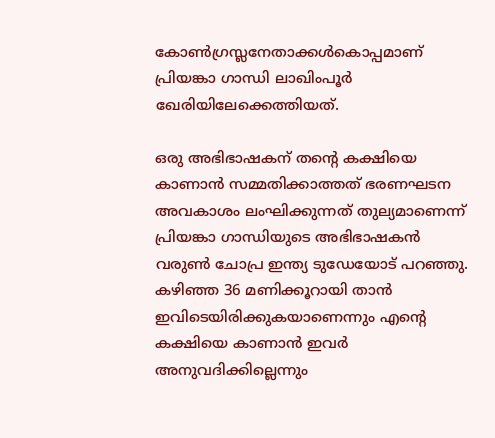കോണ്‍ഗ്രസ്ലനേതാക്കള്‍കൊപ്പമാണ് പ്രിയങ്കാ ഗാന്ധി ലാഖിംപൂര്‍ ഖേരിയിലേക്കെത്തിയത്.

ഒരു അഭിഭാഷകന് തന്റെ കക്ഷിയെ കാണാന്‍ സമ്മതിക്കാത്തത് ഭരണഘടന അവകാശം ലംഘിക്കുന്നത് തുല്യമാണെന്ന് പ്രിയങ്കാ ഗാന്ധിയുടെ അഭിഭാഷകന്‍ വരുണ്‍ ചോപ്ര ഇന്ത്യ ടുഡേയോട് പറഞ്ഞു. കഴിഞ്ഞ 36 മണിക്കൂറായി താന്‍ ഇവിടെയിരിക്കുകയാണെന്നും എന്റെ കക്ഷിയെ കാണാന്‍ ഇവര്‍ അനുവദിക്കില്ലെന്നും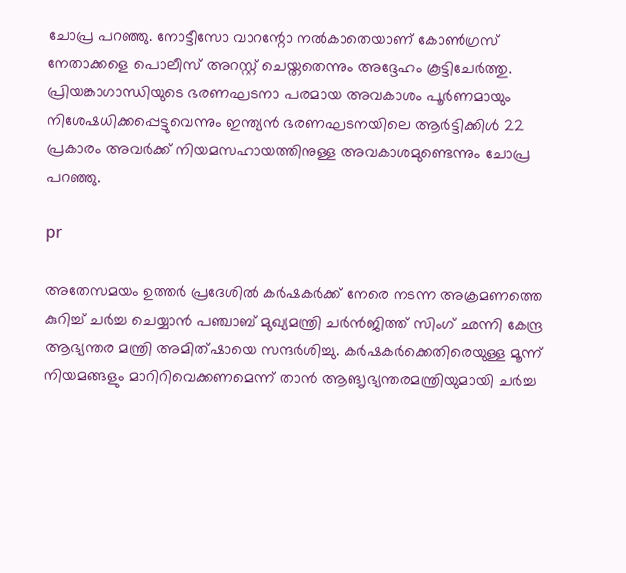ചോപ്ര പറഞ്ഞു. നോട്ടീസോ വാറന്റോ നല്‍കാതെയാണ് കോണ്‍ഗ്രസ് നേതാക്കളെ പൊലീസ് അറസ്റ്റ് ചെയ്തതെന്നും അദ്ദേഹം കൂട്ടിചേര്‍ത്തു. പ്രിയങ്കാഗാന്ധിയുടെ ഭരണഘടനാ പരമായ അവകാശം പൂര്‍ണമായും നിശേഷധിക്കപ്പെട്ടുവെന്നും ഇന്ത്യന്‍ ഭരണഘടനയിലെ ആര്‍ട്ടിക്കിള്‍ 22 പ്രകാരം അവര്‍ക്ക് നിയമസഹായത്തിനുള്ള അവകാശമുണ്ടെന്നും ചോപ്ര പറഞ്ഞു.

pr

അതേസമയം ഉത്തര്‍ പ്രദേശില്‍ കര്‍ഷകര്‍ക്ക് നേരെ നടന്ന അക്രമണത്തെ കുറിച്ച് ചര്‍ച്ച ചെയ്യാന്‍ പഞ്ചാബ് മുഖ്യമന്ത്രി ചര്‍ന്‍ജിത്ത് സിംഗ് ഛന്നി കേന്ദ്ര ആഭ്യന്തര മന്ത്രി അമിത്ഷായെ സന്ദര്‍ശിച്ചു. കര്‍ഷകര്‍ക്കെതിരെയുള്ള മൂന്ന് നിയമങ്ങളും മാറിറിവെക്കണമെന്ന് താന്‍ ആങൃഭ്യന്തരമന്ത്രിയുമായി ചര്‍ച്ച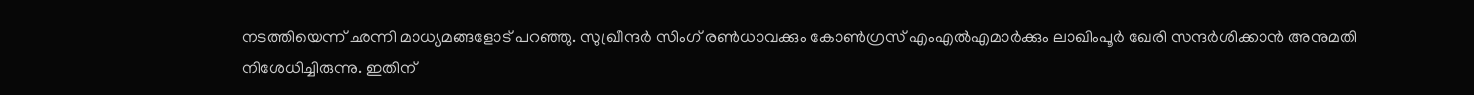നടത്തിയെന്ന് ഛന്നി മാധ്യമങ്ങളോട് പറഞ്ഞു. സുഖ്രീന്ദര്‍ സിംഗ് രണ്‍ധാവക്കും കോണ്‍ഗ്രസ് എംഎല്‍എമാര്‍ക്കും ലാഖിംപൂര്‍ ഖേരി സന്ദര്‍ശിക്കാന്‍ അനുമതി നിശേധിച്ചിരുന്നു. ഇതിന്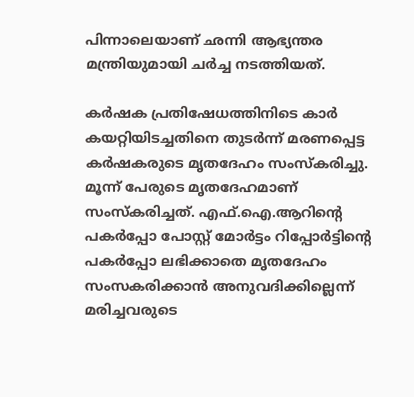പിന്നാലെയാണ് ഛന്നി ആഭ്യന്തര മന്ത്രിയുമായി ചര്‍ച്ച നടത്തിയത്.

കര്‍ഷക പ്രതിഷേധത്തിനിടെ കാര്‍ കയറ്റിയിടച്ചതിനെ തുടര്‍ന്ന് മരണപ്പെട്ട കര്‍ഷകരുടെ മൃതദേഹം സംസ്‌കരിച്ചു. മൂന്ന് പേരുടെ മൃതദേഹമാണ് സംസ്‌കരിച്ചത്. എഫ്.ഐ.ആറിന്റെ പകര്‍പ്പോ പോസ്റ്റ് മോര്‍ട്ടം റിപ്പോര്‍ട്ടിന്റെ പകര്‍പ്പോ ലഭിക്കാതെ മൃതദേഹം സംസകരിക്കാന്‍ അനുവദിക്കില്ലെന്ന് മരിച്ചവരുടെ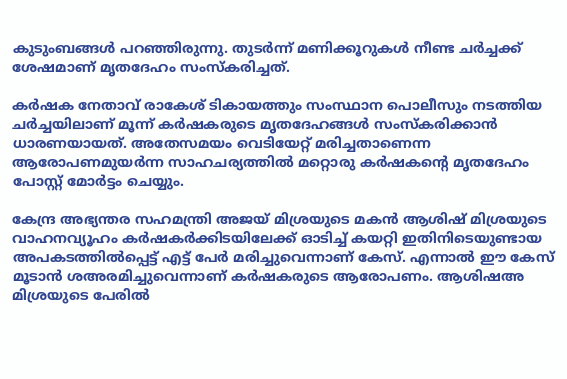കുടുംബങ്ങള്‍ പറഞ്ഞിരുന്നു. തുടര്‍ന്ന് മണിക്കൂറുകള്‍ നീണ്ട ചര്‍ച്ചക്ക് ശേഷമാണ് മൃതദേഹം സംസ്‌കരിച്ചത്.

കര്‍ഷക നേതാവ് രാകേശ് ടികായത്തും സംസ്ഥാന പൊലീസും നടത്തിയ ചര്‍ച്ചയിലാണ് മൂന്ന് കര്‍ഷകരുടെ മൃതദേഹങ്ങള്‍ സംസ്‌കരിക്കാന്‍ ധാരണയായത്. അതേസമയം വെടിയേറ്റ് മരിച്ചതാണെന്ന ആരോപണമുയര്‍ന്ന സാഹചര്യത്തില്‍ മറ്റൊരു കര്‍ഷകന്റെ മൃതദേഹം പോസ്റ്റ് മോര്‍ട്ടം ചെയ്യും.

കേന്ദ്ര അഭ്യന്തര സഹമന്ത്രി അജയ് മിശ്രയുടെ മകന്‍ ആശിഷ് മിശ്രയുടെ വാഹനവ്യൂഹം കര്‍ഷകര്‍ക്കിടയിലേക്ക് ഓടിച്ച് കയറ്റി ഇതിനിടെയുണ്ടായ അപകടത്തില്‍പ്പെട്ട് എട്ട് പേര്‍ മരിച്ചുവെന്നാണ് കേസ്. എന്നാല്‍ ഈ കേസ് മൂടാന്‍ ശഅരമിച്ചുവെന്നാണ് കര്‍ഷകരുടെ ആരോപണം. ആശിഷഅ മിശ്രയുടെ പേരില്‍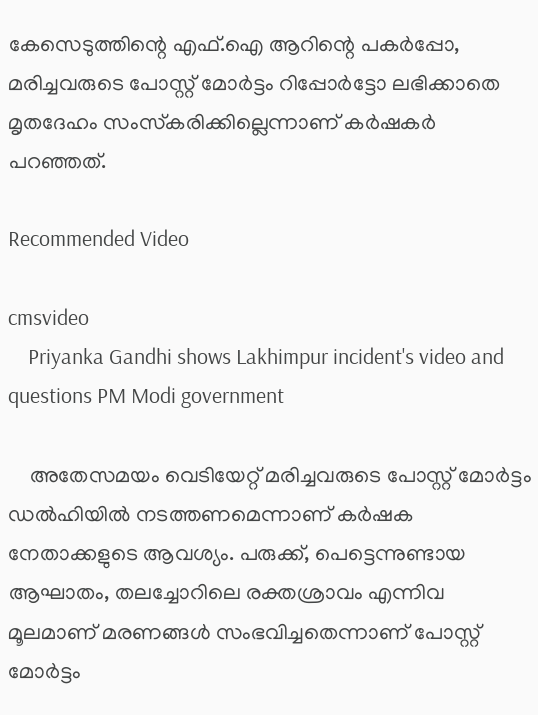കേസെടുത്തിന്റെ എഫ്.ഐ ആറിന്റെ പകര്‍പ്പോ, മരിച്ചവരുടെ പോസ്റ്റ് മോര്‍ട്ടം റിപ്പോര്‍ട്ടോ ലഭിക്കാതെ മൃതദേഹം സംസ്‌കരിക്കില്ലെന്നാണ് കര്‍ഷകര്‍ പറഞ്ഞത്.

Recommended Video

cmsvideo
    Priyanka Gandhi shows Lakhimpur incident's video and questions PM Modi government

    അതേസമയം വെടിയേറ്റ് മരിച്ചവരുടെ പോസ്റ്റ് മോര്‍ട്ടം ഡല്‍ഹിയില്‍ നടത്തണമെന്നാണ് കര്‍ഷക നേതാക്കളുടെ ആവശ്യം. പരുക്ക്, പെട്ടെന്നുണ്ടായ ആഘാതം, തലച്ചോറിലെ രക്തശ്രാവം എന്നിവ മൂലമാണ് മരണങ്ങള്‍ സംഭവിച്ചതെന്നാണ് പോസ്റ്റ് മോര്‍ട്ടം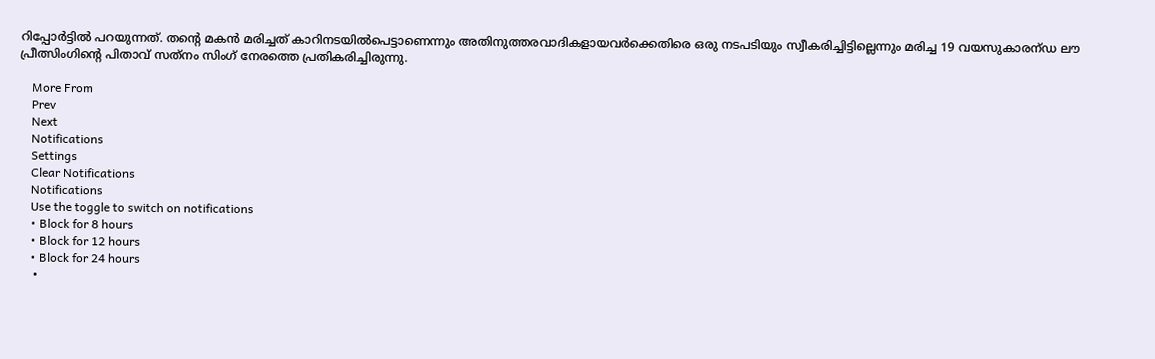റിപ്പോര്‍ട്ടില്‍ പറയുന്നത്. തന്റെ മകന്‍ മരിച്ചത് കാറിനടയില്‍പെട്ടാണെന്നും അതിനുത്തരവാദികളായവര്‍ക്കെതിരെ ഒരു നടപടിയും സ്വീകരിച്ചിട്ടില്ലെന്നും മരിച്ച 19 വയസുകാരന്ഡ ലൗ പ്രീത്സിംഗിന്റെ പിതാവ് സത്‌നം സിംഗ് നേരത്തെ പ്രതികരിച്ചിരുന്നു.

    More From
    Prev
    Next
    Notifications
    Settings
    Clear Notifications
    Notifications
    Use the toggle to switch on notifications
    • Block for 8 hours
    • Block for 12 hours
    • Block for 24 hours
    •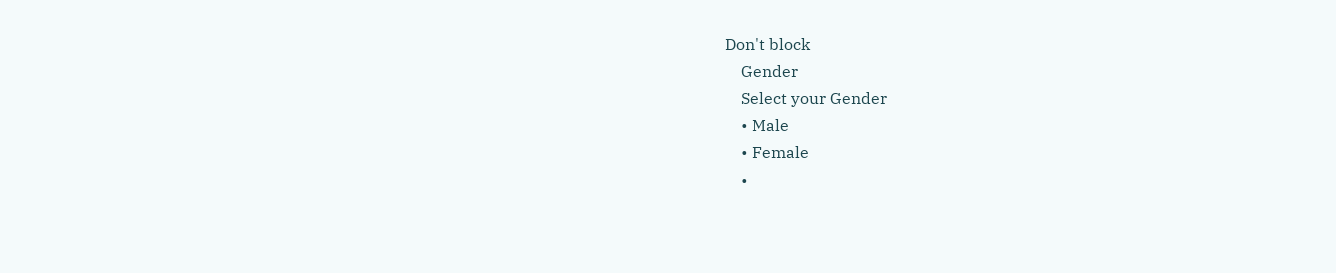Don't block
    Gender
    Select your Gender
    • Male
    • Female
    •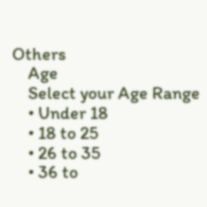Others
    Age
    Select your Age Range
    • Under 18
    • 18 to 25
    • 26 to 35
    • 36 to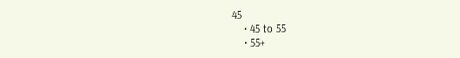45
    • 45 to 55
    • 55+